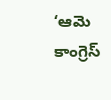‘ఆమె కాంగ్రెస్‌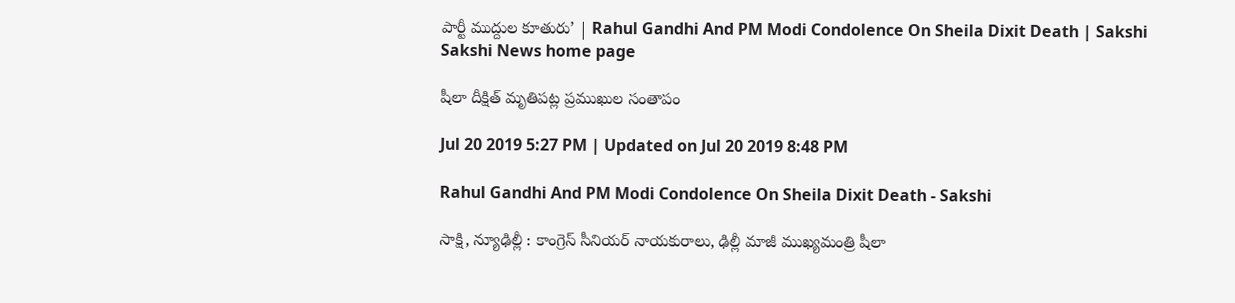పార్టీ ముద్దుల కూతురు’ | Rahul Gandhi And PM Modi Condolence On Sheila Dixit Death | Sakshi
Sakshi News home page

షీలా దీక్షిత్‌ మృతిపట్ల ప్రముఖుల సంతాపం

Jul 20 2019 5:27 PM | Updated on Jul 20 2019 8:48 PM

Rahul Gandhi And PM Modi Condolence On Sheila Dixit Death - Sakshi

సాక్షి, న్యూఢిల్లీ : కాంగ్రెస్‌ సీనియర్‌ నాయకురాలు, ఢిల్లీ మాజీ ముఖ్యమంత్రి షీలా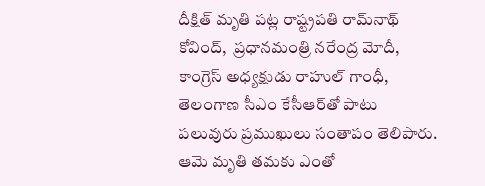దీక్షిత్‌ మృతి పట్ల రాష్ట్రపతి రామ్‌నాథ్‌ కోవింద్‌,  ప్రధానమంత్రి నరేంద్ర మోదీ, కాంగ్రెస్‌ అధ్యక్షుడు రాహుల్‌ గాంధీ, తెలంగాణ సీఎం కేసీఆర్‌తో పాటు పలువురు ప్రముఖులు సంతాపం తెలిపారు. ఆమె మృతి తమకు ఎంతో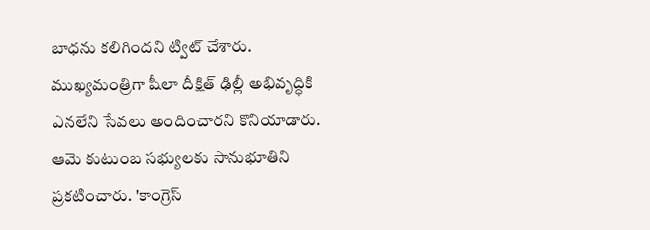బాధను కలిగిందని ట్విట్‌ చేశారు. ముఖ్యమంత్రిగా షీలా దీక్షిత్‌ ఢిల్లీ అభివృద్ధికి ఎనలేని సేవలు అందించారని కొనియాడారు. ఆమె కుటుంబ సభ్యులకు సానుభూతిని ప్రకటించారు. 'కాంగ్రెస్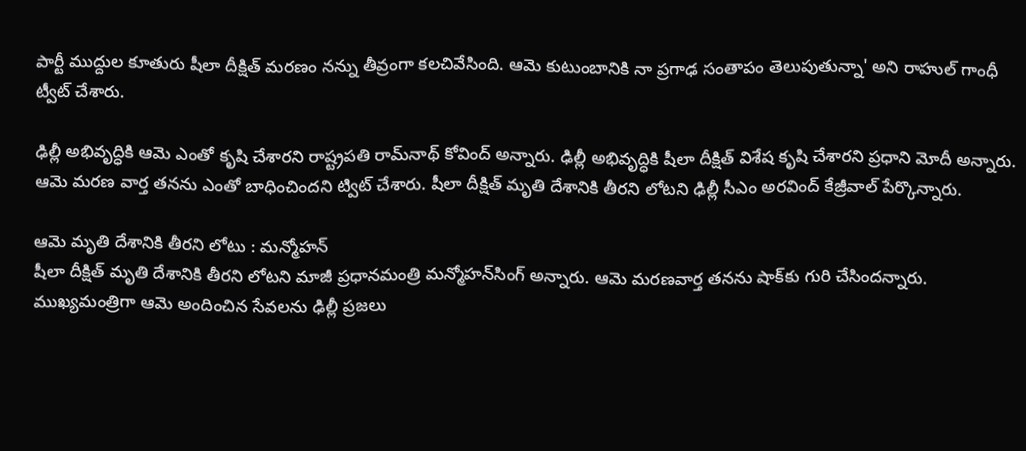పార్టీ ముద్దుల కూతురు షీలా దీక్షిత్ మరణం నన్ను తీవ్రంగా కలచివేసింది. ఆమె కుటుంబానికి నా ప్ర‌గాఢ సంతాపం తెలుపుతున్నా' అని రాహుల్ గాంధీ ట్వీట్ చేశారు.

ఢిల్లీ అభివృద్ధికి ఆమె ఎంతో కృషి చేశారని రాష్ట్రపతి రామ్‌నాథ్‌ కోవింద్‌ అన్నారు. ఢిల్లీ అభివృద్ధికి షీలా దీక్షిత్‌ విశేష కృషి చేశారని ప్రధాని మోదీ అన్నారు. ఆమె మరణ వార్త తనను ఎంతో బాధించిందని ట్విట్ చేశారు. షీలా దీక్షిత్‌ మృతి దేశానికి తీరని లోటని ఢిల్లీ సీఎం అరవింద్‌ కేజ్రీవాల్‌ పేర్కొన్నారు.

ఆమె మృతి దేశానికి తీరని లోటు : మన్మోహన్‌
షీలా దీక్షిత్‌ మృతి దేశానికి తీరని లోటని మాజీ ప్రధానమంత్రి మన్మోహన్‌సింగ్‌ అన్నారు. ఆమె మరణవార్త తనను షాక్‌కు గురి చేసిందన్నారు. ముఖ్యమంత్రిగా ఆమె అందించిన సేవలను ఢిల్లీ ప్రజలు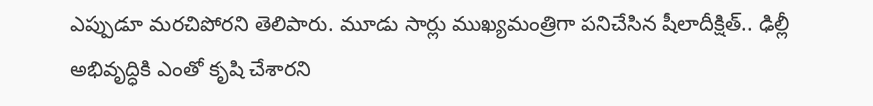ఎప్పుడూ మరచిపోరని తెలిపారు. మూడు సార్లు ముఖ్యమంత్రిగా పనిచేసిన షీలాదీక్షిత్‌.. ఢిల్లీ అభివృద్ధికి ఎంతో కృషి చేశారని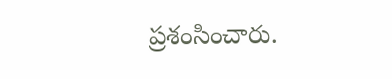ప్రశంసించారు.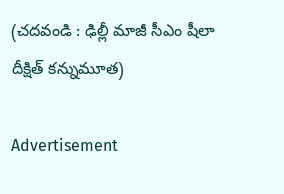(చదవండి : ఢిల్లీ మాజీ సీఎం షీలా దీక్షిత్‌ కన్నుమూత)

Advertisement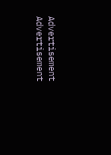Advertisement
Advertisement